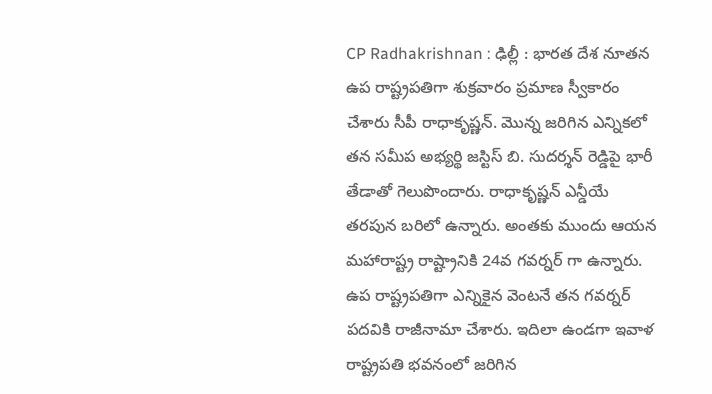CP Radhakrishnan : ఢిల్లీ : భారత దేశ నూతన ఉప రాష్ట్రపతిగా శుక్రవారం ప్రమాణ స్వీకారం చేశారు సీపీ రాధాకృష్ణన్. మొన్న జరిగిన ఎన్నికలో తన సమీప అభ్యర్థి జస్టిస్ బి. సుదర్శన్ రెడ్డిపై భారీ తేడాతో గెలుపొందారు. రాధాకృష్ణన్ ఎన్డీయే తరపున బరిలో ఉన్నారు. అంతకు ముందు ఆయన మహారాష్ట్ర రాష్ట్రానికి 24వ గవర్నర్ గా ఉన్నారు. ఉప రాష్ట్రపతిగా ఎన్నికైన వెంటనే తన గవర్నర్ పదవికి రాజీనామా చేశారు. ఇదిలా ఉండగా ఇవాళ రాష్ట్రపతి భవనంలో జరిగిన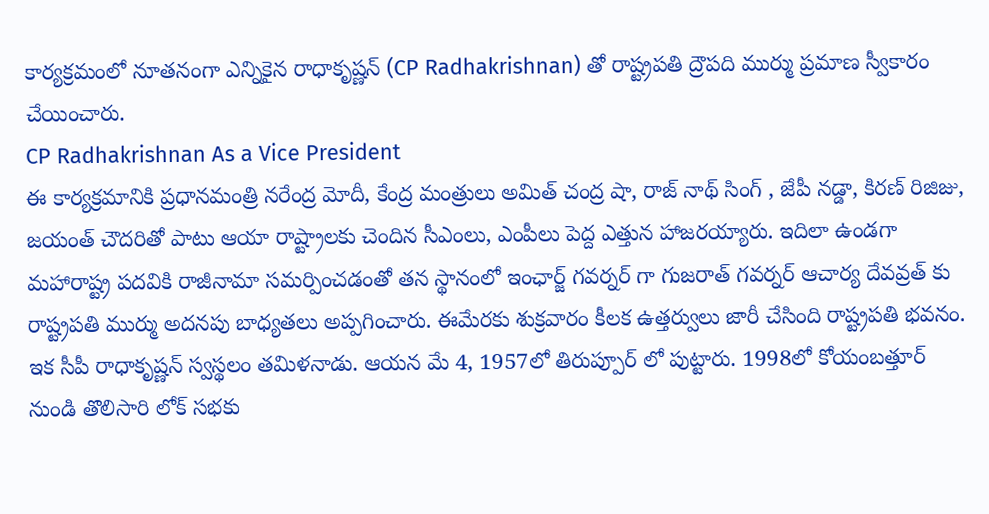కార్యక్రమంలో నూతనంగా ఎన్నికైన రాధాకృష్ణన్ (CP Radhakrishnan) తో రాష్ట్రపతి ద్రౌపది ముర్ము ప్రమాణ స్వీకారం చేయించారు.
CP Radhakrishnan As a Vice President
ఈ కార్యక్రమానికి ప్రధానమంత్రి నరేంద్ర మోదీ, కేంద్ర మంత్రులు అమిత్ చంద్ర షా, రాజ్ నాథ్ సింగ్ , జేపీ నడ్డా, కిరణ్ రిజిజు, జయంత్ చౌదరితో పాటు ఆయా రాష్ట్రాలకు చెందిన సీఎంలు, ఎంపీలు పెద్ద ఎత్తున హాజరయ్యారు. ఇదిలా ఉండగా మహారాష్ట్ర పదవికి రాజీనామా సమర్పించడంతో తన స్థానంలో ఇంఛార్జ్ గవర్నర్ గా గుజరాత్ గవర్నర్ ఆచార్య దేవవ్రత్ కు రాష్ట్రపతి ముర్ము అదనపు బాధ్యతలు అప్పగించారు. ఈమేరకు శుక్రవారం కీలక ఉత్తర్వులు జారీ చేసింది రాష్ట్రపతి భవనం. ఇక సీపీ రాధాకృష్ణన్ స్వస్థలం తమిళనాడు. ఆయన మే 4, 1957లో తిరుప్పూర్ లో పుట్టారు. 1998లో కోయంబత్తూర్ నుండి తొలిసారి లోక్ సభకు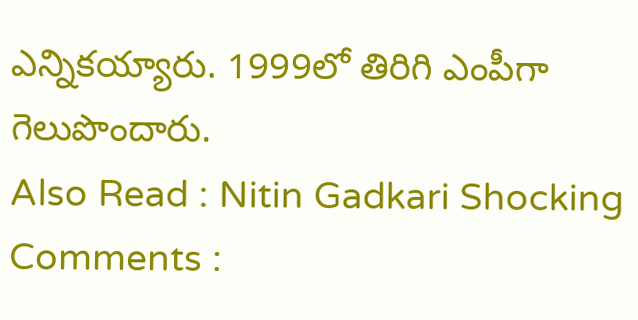ఎన్నికయ్యారు. 1999లో తిరిగి ఎంపీగా గెలుపొందారు.
Also Read : Nitin Gadkari Shocking Comments :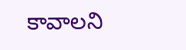కావాలని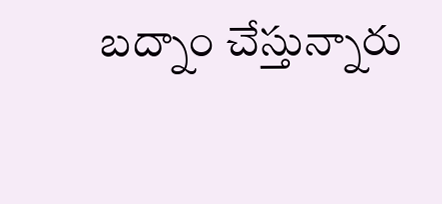బద్నాం చేస్తున్నారు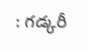: గడ్కరీ